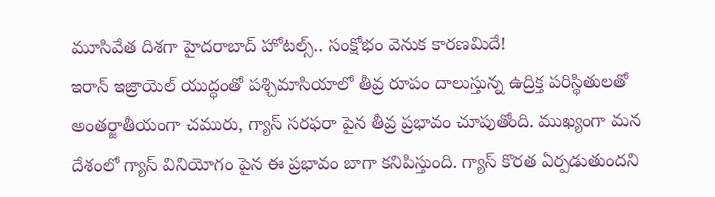మూసివేత దిశగా హైదరాబాద్ హోటల్స్.. సంక్షోభం వెనుక కారణమిదే!
ఇరాన్ ఇజ్రాయెల్ యుద్ధంతో పశ్చిమాసియాలో తీవ్ర రూపం దాలుస్తున్న ఉద్రిక్త పరిస్థితులతో అంతర్జాతీయంగా చమురు, గ్యాస్ సరఫరా పైన తీవ్ర ప్రభావం చూపుతోంది. ముఖ్యంగా మన దేశంలో గ్యాస్ వినియోగం పైన ఈ ప్రభావం బాగా కనిపిస్తుంది. గ్యాస్ కొరత ఏర్పడుతుందని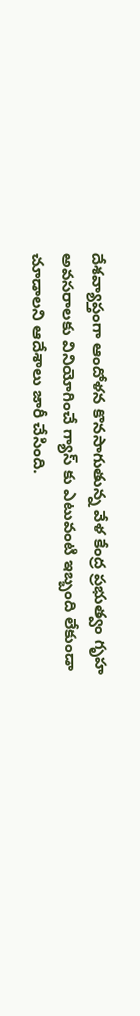దేశవ్యాప్తంగా ఆందోళన కొనసాగుతున్న వేళ కేంద్ర ప్రభుత్వం గృహ అవసరాలకు వినియోగించే గ్యాస్ కు ఎటువంటి ఇబ్బంది లేకుండా చూడాలని ఆదేశాలు జారీ చేసింది.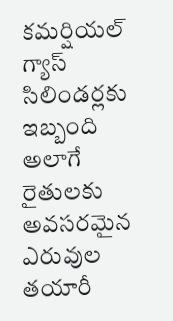కమర్షియల్ గ్యాస్ సిలిండర్లకు ఇబ్బంది
అలాగే రైతులకు అవసరమైన ఎరువుల తయారీ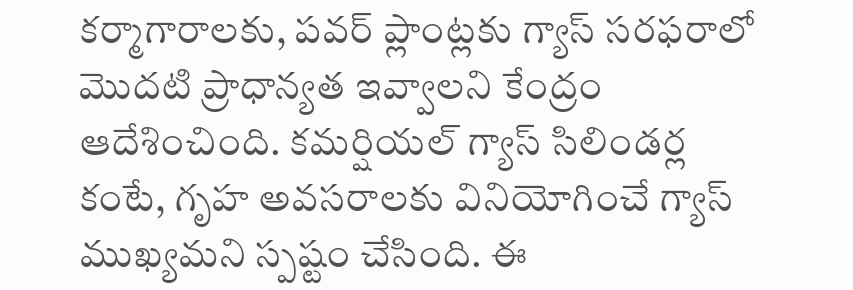కర్మాగారాలకు, పవర్ ప్లాంట్లకు గ్యాస్ సరఫరాలో మొదటి ప్రాధాన్యత ఇవ్వాలని కేంద్రం ఆదేశించింది. కమర్షియల్ గ్యాస్ సిలిండర్ల కంటే, గృహ అవసరాలకు వినియోగించే గ్యాస్ ముఖ్యమని స్పష్టం చేసింది. ఈ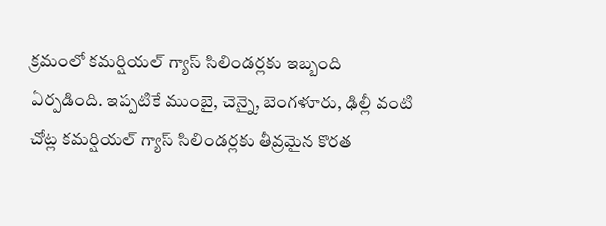క్రమంలో కమర్షియల్ గ్యాస్ సిలిండర్లకు ఇబ్బంది ఏర్పడింది. ఇప్పటికే ముంబై, చెన్నై, బెంగళూరు, ఢిల్లీ వంటి చోట్ల కమర్షియల్ గ్యాస్ సిలిండర్లకు తీవ్రమైన కొరత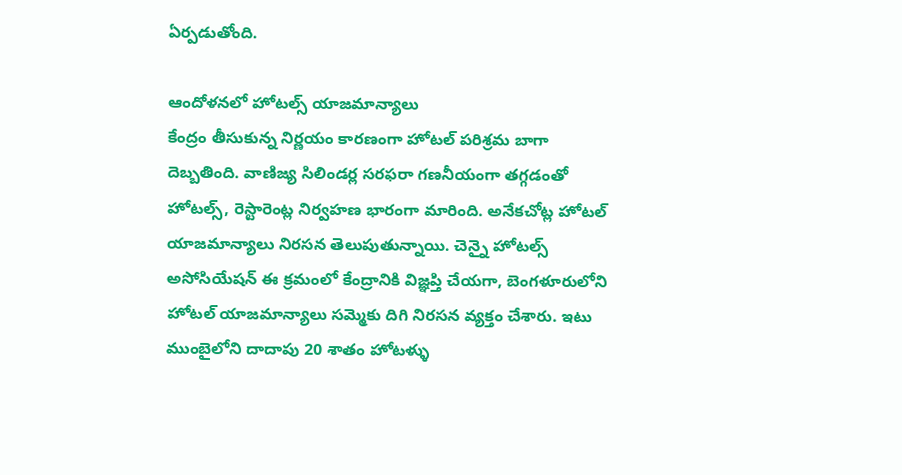ఏర్పడుతోంది.

ఆందోళనలో హోటల్స్ యాజమాన్యాలు
కేంద్రం తీసుకున్న నిర్ణయం కారణంగా హోటల్ పరిశ్రమ బాగా దెబ్బతింది. వాణిజ్య సిలిండర్ల సరఫరా గణనీయంగా తగ్గడంతో హోటల్స్, రెస్టారెంట్ల నిర్వహణ భారంగా మారింది. అనేకచోట్ల హోటల్ యాజమాన్యాలు నిరసన తెలుపుతున్నాయి. చెన్నై హోటల్స్ అసోసియేషన్ ఈ క్రమంలో కేంద్రానికి విజ్ఞప్తి చేయగా, బెంగళూరులోని హోటల్ యాజమాన్యాలు సమ్మెకు దిగి నిరసన వ్యక్తం చేశారు. ఇటు ముంబైలోని దాదాపు 20 శాతం హోటళ్ళు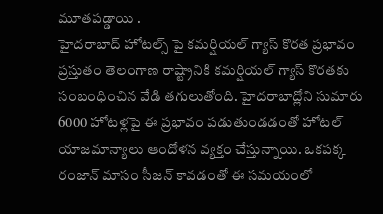మూతపడ్డాయి .
హైదరాబాద్ హోటల్స్ పై కమర్షియల్ గ్యాస్ కొరత ప్రభావం
ప్రస్తుతం తెలంగాణ రాష్ట్రానికి కమర్షియల్ గ్యాస్ కొరతకు సంబంధించిన వేడి తగులుతోంది. హైదరాబాద్లోని సుమారు 6000 హోటళ్లపై ఈ ప్రభావం పడుతుండడంతో హోటల్ యాజమాన్యాలు ఆందోళన వ్యక్తం చేస్తున్నాయి. ఒకపక్క రంజాన్ మాసం సీజన్ కావడంతో ఈ సమయంలో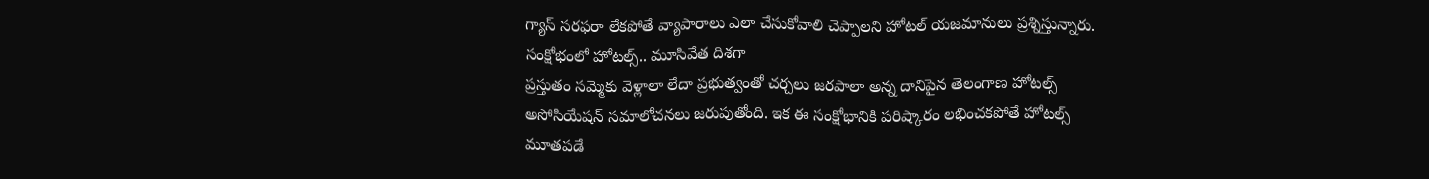గ్యాస్ సరఫరా లేకపోతే వ్యాపారాలు ఎలా చేసుకోవాలి చెప్పాలని హోటల్ యజమానులు ప్రశ్నిస్తున్నారు.
సంక్షోభంలో హోటల్స్.. మూసివేత దిశగా
ప్రస్తుతం సమ్మెకు వెళ్లాలా లేదా ప్రభుత్వంతో చర్చలు జరపాలా అన్న దానిపైన తెలంగాణ హోటల్స్ అసోసియేషన్ సమాలోచనలు జరుపుతోంది. ఇక ఈ సంక్షోభానికి పరిష్కారం లభించకపోతే హోటల్స్ మూతపడే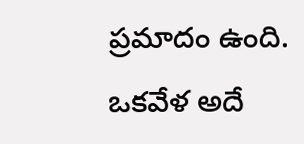ప్రమాదం ఉంది. ఒకవేళ అదే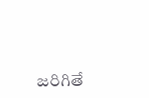జరిగితే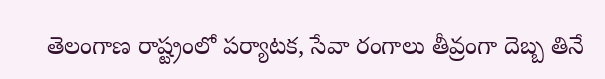తెలంగాణ రాష్ట్రంలో పర్యాటక, సేవా రంగాలు తీవ్రంగా దెబ్బ తినే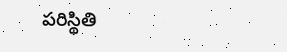పరిస్థితి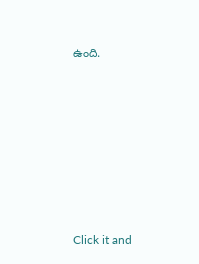ఉంది.












Click it and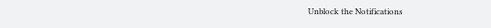Unblock the Notifications